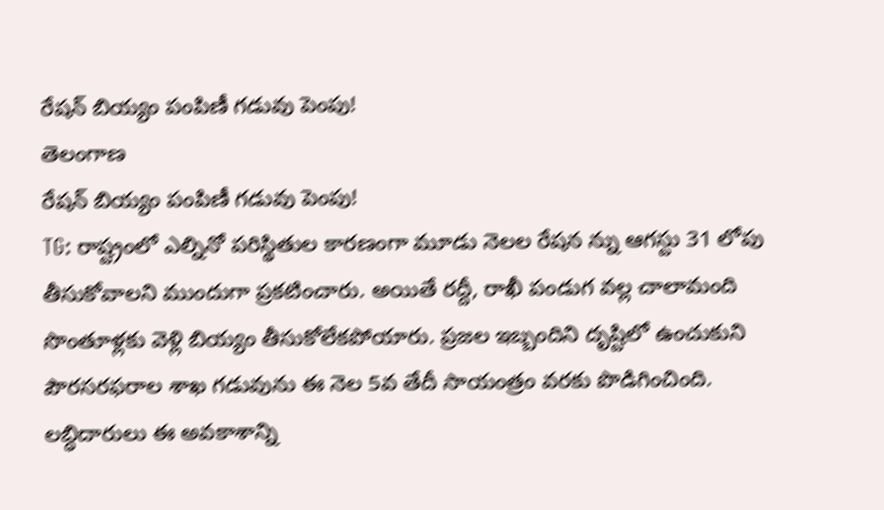రేషన్ బియ్యం పంపిణీ గడువు పెంపు!
తెలంగాణ
రేషన్ బియ్యం పంపిణీ గడువు పెంపు!
TG: రాష్ట్రంలో ఎల్నినో పరిస్థితుల కారణంగా మూడు నెలల రేషన న్ను ఆగస్టు 31 లోపు తీసుకోవాలని ముందుగా ప్రకటించారు. అయితే రద్దీ, రాఖీ పండుగ వల్ల చాలామంది సొంతూళ్లకు వెళ్లి బియ్యం తీసుకోలేకపోయారు. ప్రజల ఇబ్బందిని దృష్టిలో ఉంచుకుని పౌరసరఫరాల శాఖ గడువును ఈ నెల 5వ తేదీ సాయంత్రం వరకు పొడిగించింది. లబ్ధిదారులు ఈ అవకాశాన్ని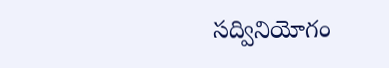సద్వినియోగం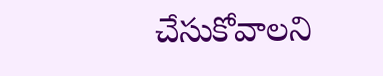చేసుకోవాలని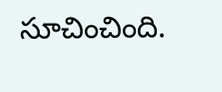సూచించింది.